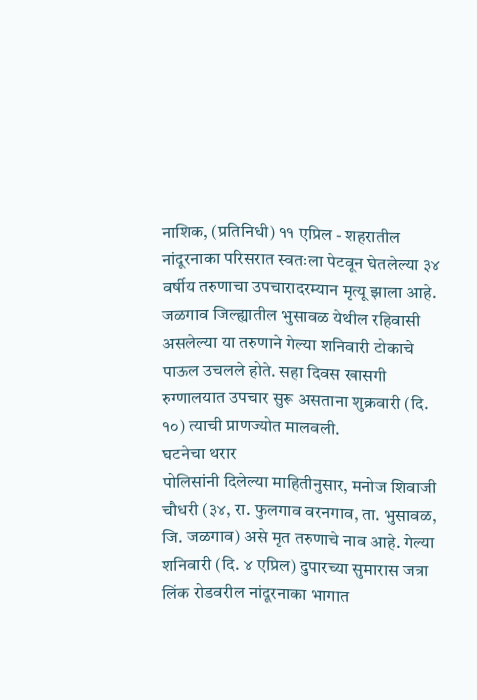नाशिक, (प्रतिनिधी) ११ एप्रिल - शहरातील नांदूरनाका परिसरात स्वतःला पेटवून घेतलेल्या ३४ वर्षीय तरुणाचा उपचारादरम्यान मृत्यू झाला आहे. जळगाव जिल्ह्यातील भुसावळ येथील रहिवासी असलेल्या या तरुणाने गेल्या शनिवारी टोकाचे पाऊल उचलले होते. सहा दिवस खासगी रुग्णालयात उपचार सुरू असताना शुक्रवारी (दि. १०) त्याची प्राणज्योत मालवली.
घटनेचा थरार
पोलिसांनी दिलेल्या माहितीनुसार, मनोज शिवाजी चौधरी (३४, रा. फुलगाव वरनगाव, ता. भुसावळ, जि. जळगाव) असे मृत तरुणाचे नाव आहे. गेल्या शनिवारी (दि. ४ एप्रिल) दुपारच्या सुमारास जत्रा लिंक रोडवरील नांदूरनाका भागात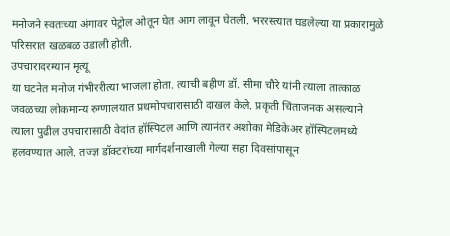मनोजने स्वतःच्या अंगावर पेट्रोल ओतून घेत आग लावून घेतली. भररस्त्यात घडलेल्या या प्रकारामुळे परिसरात खळबळ उडाली होती.
उपचारादरम्यान मृत्यू
या घटनेत मनोज गंभीररीत्या भाजला होता. त्याची बहीण डॉ. सीमा चौरे यांनी त्याला तात्काळ जवळच्या लोकमान्य रुग्णालयात प्रथमोपचारासाठी दाखल केले. प्रकृती चिंताजनक असल्याने त्याला पुढील उपचारासाठी वेदांत हॉस्पिटल आणि त्यानंतर अशोका मेडिकेअर हॉस्पिटलमध्ये हलवण्यात आले. तज्ज्ञ डॉक्टरांच्या मार्गदर्शनाखाली गेल्या सहा दिवसांपासून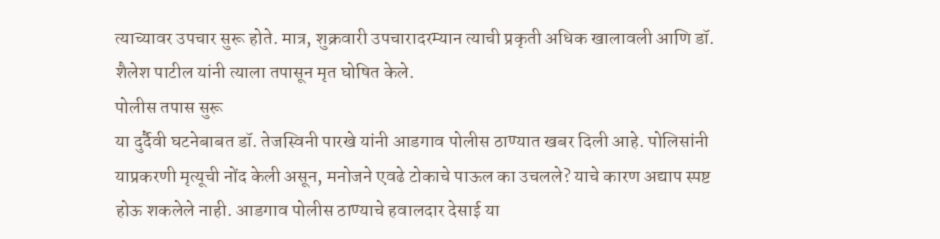त्याच्यावर उपचार सुरू होते. मात्र, शुक्रवारी उपचारादरम्यान त्याची प्रकृती अधिक खालावली आणि डॉ. शैलेश पाटील यांनी त्याला तपासून मृत घोषित केले.
पोलीस तपास सुरू
या दुर्दैवी घटनेबाबत डॉ. तेजस्विनी पारखे यांनी आडगाव पोलीस ठाण्यात खबर दिली आहे. पोलिसांनी याप्रकरणी मृत्यूची नोंद केली असून, मनोजने एवढे टोकाचे पाऊल का उचलले? याचे कारण अद्याप स्पष्ट होऊ शकलेले नाही. आडगाव पोलीस ठाण्याचे हवालदार देसाई या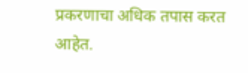प्रकरणाचा अधिक तपास करत आहेत.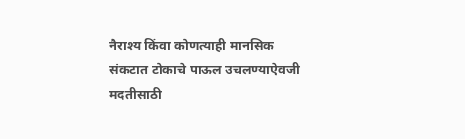नैराश्य किंवा कोणत्याही मानसिक संकटात टोकाचे पाऊल उचलण्याऐवजी मदतीसाठी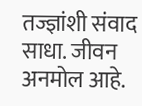तज्ज्ञांशी संवाद साधा. जीवन अनमोल आहे.